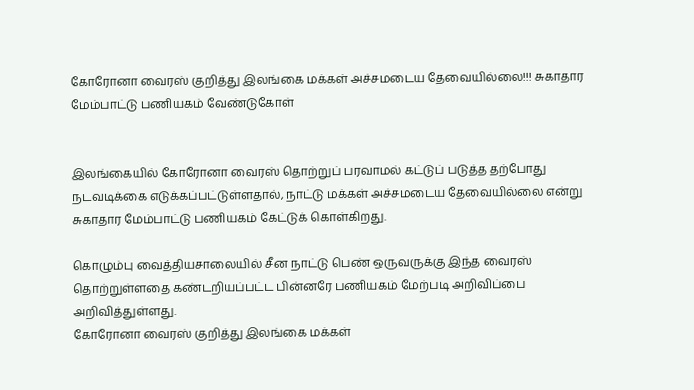கோரோனா வைரஸ் குறித்து இலங்கை மக்கள் அச்சமடைய தேவையில்லை!!! சுகாதார மேம்பாட்டு பணியகம் வேண்டுகோள்


இலங்கையில் கோரோனா வைரஸ் தொற்றுப் பரவாமல் கட்டுப் படுத்த தற்போது நடவடிக்கை எடுக்கப்பட்டுள்ளதால், நாட்டு மக்கள் அச்சமடைய தேவையில்லை என்று சுகாதார மேம்பாட்டு பணியகம் கேட்டுக் கொள்கிறது.

கொழும்பு வைத்தியசாலையில் சீன நாட்டு பெண் ஒருவருக்கு இந்த வைரஸ் தொற்றுள்ளதை கண்டறியப்பட்ட பின்னரே பணியகம் மேற்படி அறிவிப்பை அறிவித்துள்ளது.
கோரோனா வைரஸ் குறித்து இலங்கை மக்கள்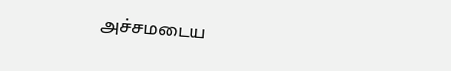அச்சமடைய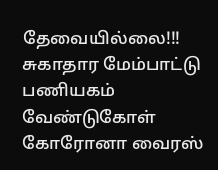தேவையில்லை!!! சுகாதார மேம்பாட்டு பணியகம் வேண்டுகோள் கோரோனா வைரஸ்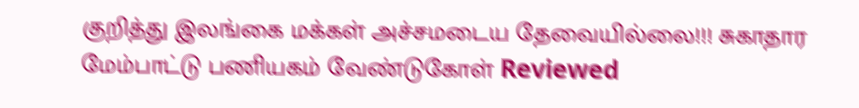குறித்து இலங்கை மக்கள் அச்சமடைய தேவையில்லை!!! சுகாதார மேம்பாட்டு பணியகம் வேண்டுகோள் Reviewed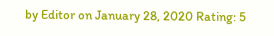by Editor on January 28, 2020 Rating: 5